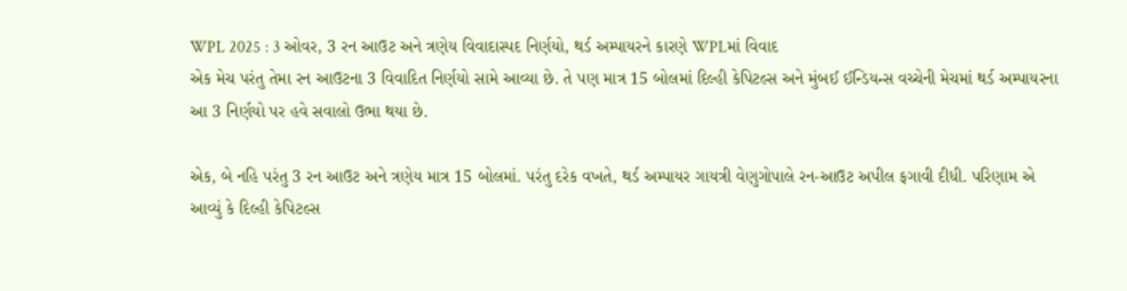WPL 2025 : 3 ઓવર, 3 રન આઉટ અને ત્રણેય વિવાદાસ્પદ નિર્ણયો, થર્ડ અમ્પાયરને કારણે WPLમાં વિવાદ
એક મેચ પરંતુ તેમા રન આઉટના 3 વિવાદિત નિર્ણયો સામે આવ્યા છે. તે પણ માત્ર 15 બોલમાં દિલ્હી કેપિટલ્સ અને મુંબઈ ઈન્ડિયન્સ વચ્ચેની મેચમાં થર્ડ અમ્પાયરના આ 3 નિર્ણયો પર હવે સવાલો ઉભા થયા છે.

એક, બે નહિ પરંતુ 3 રન આઉટ અને ત્રણેય માત્ર 15 બોલમાં. પરંતુ દરેક વખતે, થર્ડ અમ્પાયર ગાયત્રી વેણુગોપાલે રન-આઉટ અપીલ ફગાવી દીધી. પરિણામ એ આવ્યું કે દિલ્હી કેપિટલ્સ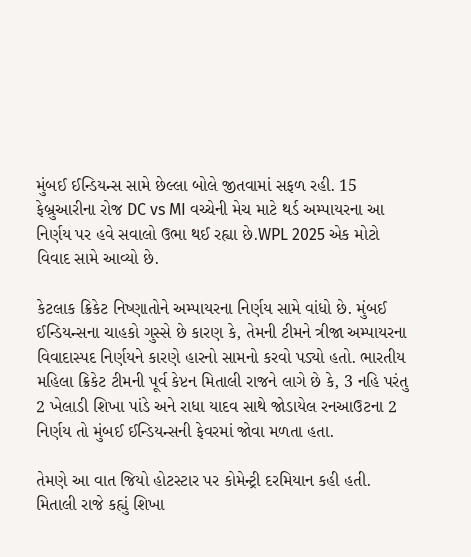મુંબઈ ઈન્ડિયન્સ સામે છેલ્લા બોલે જીતવામાં સફળ રહી. 15 ફેબ્રુઆરીના રોજ DC vs MI વચ્ચેની મેચ માટે થર્ડ અમ્પાયરના આ નિર્ણય પર હવે સવાલો ઉભા થઈ રહ્યા છે.WPL 2025 એક મોટો વિવાદ સામે આવ્યો છે.

કેટલાક ક્રિકેટ નિષ્ણાતોને અમ્પાયરના નિર્ણય સામે વાંધો છે. મુંબઈ ઈન્ડિયન્સના ચાહકો ગુસ્સે છે કારણ કે, તેમની ટીમને ત્રીજા અમ્પાયરના વિવાદાસ્પદ નિર્ણયને કારણે હારનો સામનો કરવો પડ્યો હતો. ભારતીય મહિલા ક્રિકેટ ટીમની પૂર્વ કેપ્ટન મિતાલી રાજને લાગે છે કે, 3 નહિ પરંતુ 2 ખેલાડી શિખા પાંડે અને રાધા યાદવ સાથે જોડાયેલ રનઆઉટના 2 નિર્ણય તો મુંબઈ ઈન્ડિયન્સની ફેવરમાં જોવા મળતા હતા.

તેમણે આ વાત જિયો હોટસ્ટાર પર કોમેન્ટ્રી દરમિયાન કહી હતી. મિતાલી રાજે કહ્યું શિખા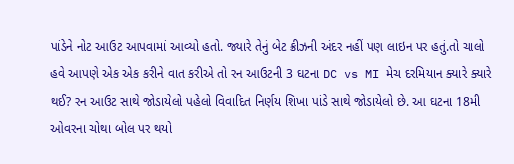પાંડેને નોટ આઉટ આપવામાં આવ્યો હતો. જ્યારે તેનું બેટ ક્રીઝની અંદર નહીં પણ લાઇન પર હતું.તો ચાલો હવે આપણે એક એક કરીને વાત કરીએ તો રન આઉટની 3 ઘટના DC vs MI મેચ દરમિયાન ક્યારે ક્યારે થઈ? રન આઉટ સાથે જોડાયેલો પહેલો વિવાદિત નિર્ણય શિખા પાંડે સાથે જોડાયેલો છે. આ ઘટના 18મી ઓવરના ચોથા બોલ પર થયો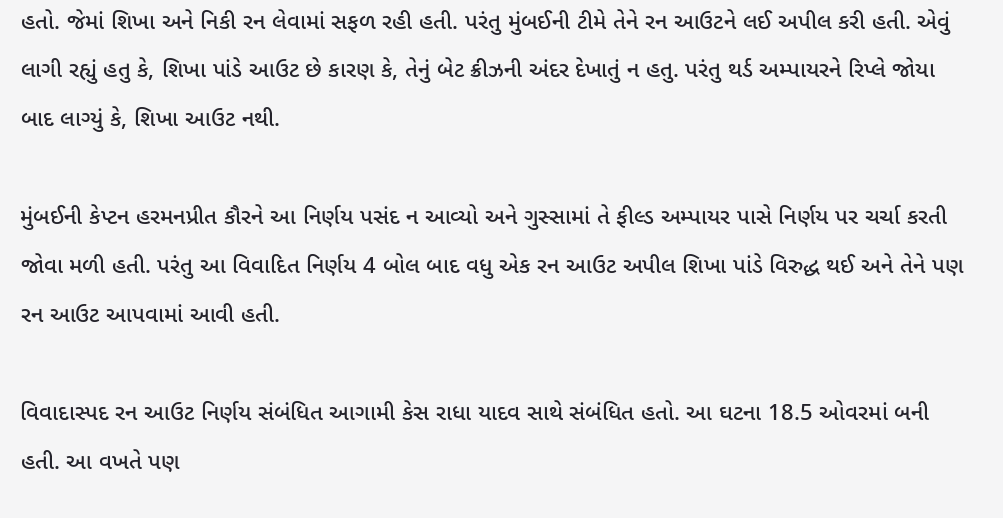હતો. જેમાં શિખા અને નિકી રન લેવામાં સફળ રહી હતી. પરંતુ મુંબઈની ટીમે તેને રન આઉટને લઈ અપીલ કરી હતી. એવું લાગી રહ્યું હતુ કે, શિખા પાંડે આઉટ છે કારણ કે, તેનું બેટ ક્રીઝની અંદર દેખાતું ન હતુ. પરંતુ થર્ડ અમ્પાયરને રિપ્લે જોયા બાદ લાગ્યું કે, શિખા આઉટ નથી.

મુંબઈની કેપ્ટન હરમનપ્રીત કૌરને આ નિર્ણય પસંદ ન આવ્યો અને ગુસ્સામાં તે ફીલ્ડ અમ્પાયર પાસે નિર્ણય પર ચર્ચા કરતી જોવા મળી હતી. પરંતુ આ વિવાદિત નિર્ણય 4 બોલ બાદ વધુ એક રન આઉટ અપીલ શિખા પાંડે વિરુદ્ધ થઈ અને તેને પણ રન આઉટ આપવામાં આવી હતી.

વિવાદાસ્પદ રન આઉટ નિર્ણય સંબંધિત આગામી કેસ રાધા યાદવ સાથે સંબંધિત હતો. આ ઘટના 18.5 ઓવરમાં બની હતી. આ વખતે પણ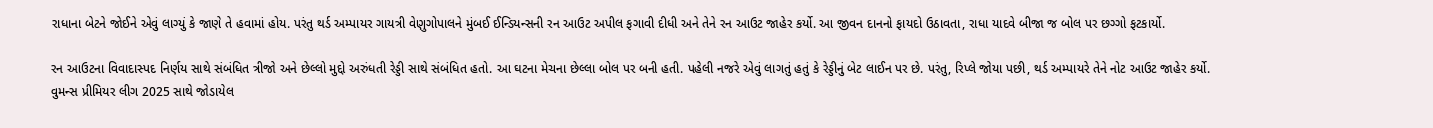રાધાના બેટને જોઈને એવું લાગ્યું કે જાણે તે હવામાં હોય. પરંતુ થર્ડ અમ્પાયર ગાયત્રી વેણુગોપાલને મુંબઈ ઈન્ડિયન્સની રન આઉટ અપીલ ફગાવી દીધી અને તેને રન આઉટ જાહેર કર્યો. આ જીવન દાનનો ફાયદો ઉઠાવતા, રાધા યાદવે બીજા જ બોલ પર છગ્ગો ફટકાર્યો.

રન આઉટના વિવાદાસ્પદ નિર્ણય સાથે સંબંધિત ત્રીજો અને છેલ્લો મુદ્દો અરુંધતી રેડ્ડી સાથે સંબંધિત હતો. આ ઘટના મેચના છેલ્લા બોલ પર બની હતી. પહેલી નજરે એવું લાગતું હતું કે રેડ્ડીનું બેટ લાઈન પર છે. પરંતુ, રિપ્લે જોયા પછી, થર્ડ અમ્પાયરે તેને નોટ આઉટ જાહેર કર્યો.
વુમન્સ પ્રીમિયર લીગ 2025 સાથે જોડાયેલ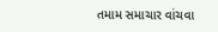તમામ સમાચાર વાંચવા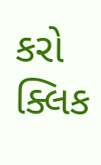કરો ક્લિક